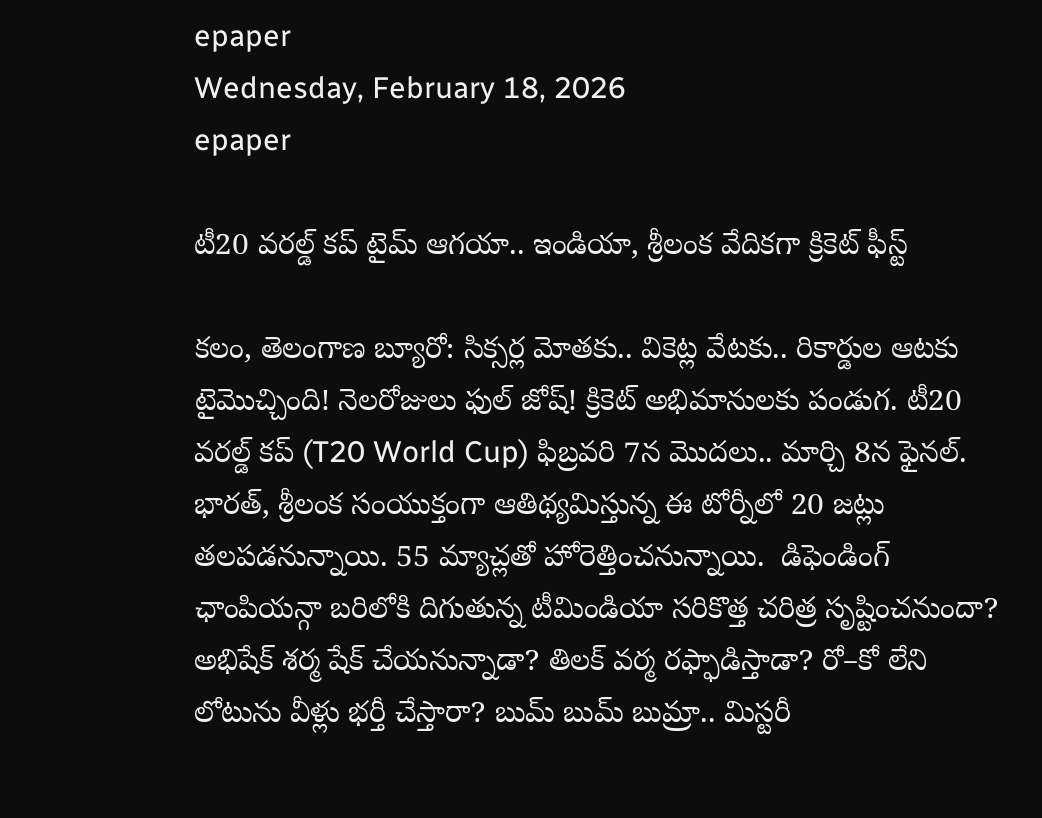epaper
Wednesday, February 18, 2026
epaper

టీ20 వరల్డ్ కప్ టైమ్ ఆగయా.. ఇండియా, శ్రీలంక వేదికగా క్రికెట్ ఫీస్ట్

కలం, తెలంగాణ బ్యూరో: సిక్సర్ల మోతకు.. వికెట్ల వేటకు.. రికార్డుల ఆటకు టైమొచ్చింది! నెలరోజులు ఫుల్ జోష్! క్రికెట్ అభిమానులకు పండుగ. టీ20 వరల్డ్ కప్ (T20 World Cup) ఫిబ్రవరి 7న మొదలు.. మార్చి 8న ఫైనల్. భారత్, శ్రీలంక సంయుక్తంగా ఆతిథ్యమిస్తున్న ఈ టోర్నీలో 20 జట్లు తలపడనున్నాయి. 55 మ్యాచ్లతో హోరెత్తించనున్నాయి.  డిఫెండింగ్ ఛాంపియన్గా బరిలోకి దిగుతున్న టీమిండియా సరికొత్త చరిత్ర సృష్టించనుందా? అభిషేక్ శర్మ షేక్ చేయనున్నాడా? తిలక్ వర్మ రఫ్ఫాడిస్తాడా? రో–కో లేని లోటును వీళ్లు భర్తీ చేస్తారా? బుమ్ బుమ్ బుమ్రా.. మిస్టరీ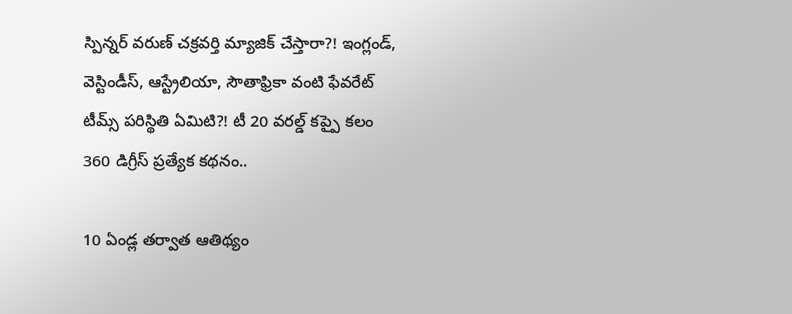స్పిన్నర్ వరుణ్ చక్రవర్తి మ్యాజిక్ చేస్తారా?! ఇంగ్లండ్, వెస్టిండీస్, ఆస్ట్రేలియా, సౌతాఫ్రికా వంటి ఫేవరేట్ టీమ్స్ పరిస్థితి ఏమిటి?! టీ 20 వరల్డ్ కప్పై కలం 360 డిగ్రీస్ ప్రత్యేక కథనం..

10 ఏండ్ల తర్వాత ఆతిథ్యం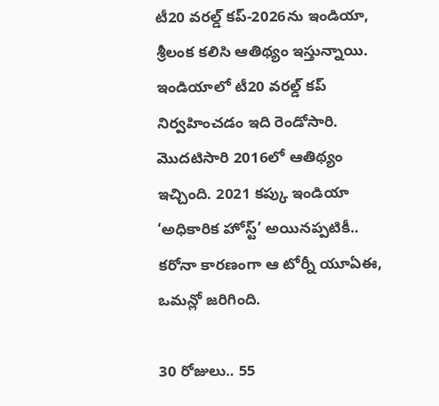టీ20 వరల్డ్ కప్-2026ను ఇండియా, శ్రీలంక కలిసి ఆతిథ్యం ఇస్తున్నాయి. ఇండియాలో టీ20 వరల్డ్ కప్ నిర్వహించడం ఇది రెండోసారి. మొదటిసారి 2016లో ఆతిథ్యం ఇచ్చింది. 2021 కప్కు ఇండియా ‘అధికారిక హోస్ట్’ అయినప్పటికీ..
కరోనా కారణంగా ఆ టోర్నీ యూఏఈ, ఒమన్లో జరిగింది.

30 రోజులు.. 55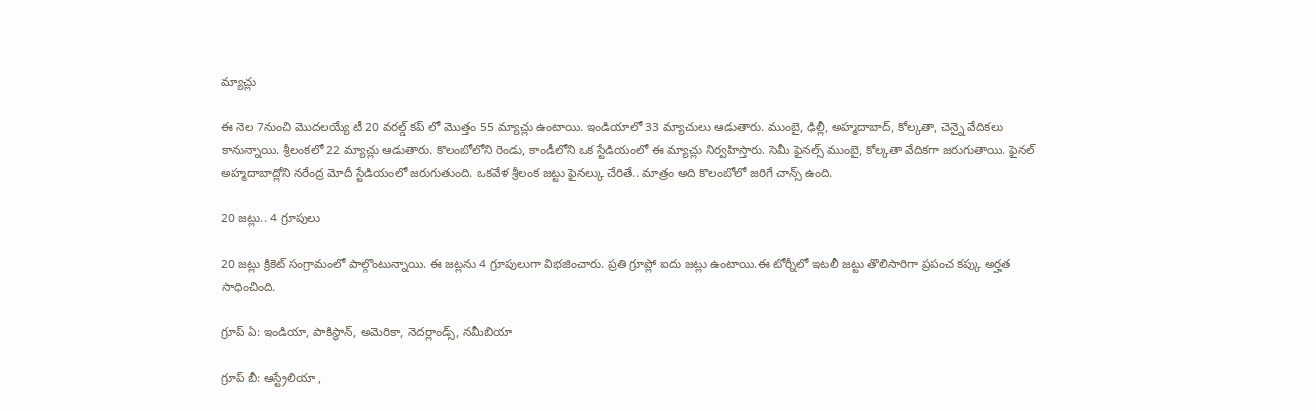మ్యాచ్లు

ఈ నెల 7నుంచి మొదలయ్యే టీ 20 వరల్డ్ కప్ లో మొత్తం 55 మ్యాచ్లు ఉంటాయి. ఇండియాలో 33 మ్యాచులు ఆడుతారు. ముంబై, ఢిల్లీ, అహ్మదాబాద్, కోల్కతా, చెన్నై వేదికలు కానున్నాయి. శ్రీలంకలో 22 మ్యాచ్లు ఆడుతారు. కొలంబోలోని రెండు, కాండీలోని ఒక స్టేడియంలో ఈ మ్యాచ్లు నిర్వహిస్తారు. సెమీ ఫైనల్స్ ముంబై, కోల్కతా వేదికగా జరుగుతాయి. ఫైనల్ అహ్మదాబాద్లోని నరేంద్ర మోదీ స్టేడియంలో జరుగుతుంది. ఒకవేళ శ్రీలంక జట్టు ఫైనల్కు చేరితే.. మాత్రం అది కొలంబోలో జరిగే చాన్స్ ఉంది.

20 జట్లు.. 4 గ్రూపులు

20 జట్లు క్రికెట్ సంగ్రామంలో పాల్గొంటున్నాయి. ఈ జట్లను 4 గ్రూపులుగా విభజించారు. ప్రతి గ్రూప్లో ఐదు జట్లు ఉంటాయి.ఈ టోర్నీలో ఇటలీ జట్టు తొలిసారిగా ప్రపంచ కప్కు అర్హత సాధించింది.

గ్రూప్ ఏ: ఇండియా, పాకిస్థాన్, అమెరికా, నెదర్లాండ్స్, నమీబియా

గ్రూప్ బీ: ఆస్ట్రేలియా ,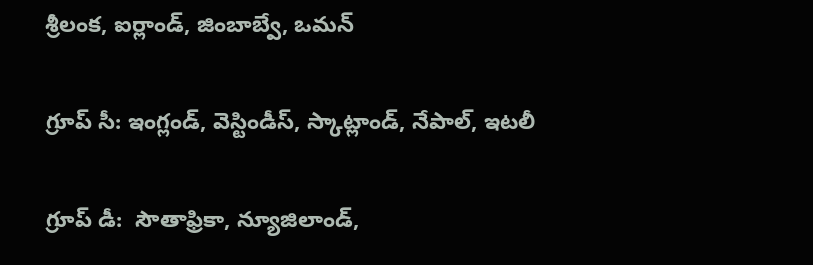శ్రీలంక, ఐర్లాండ్, జింబాబ్వే, ఒమన్

గ్రూప్ సీ: ఇంగ్లండ్, వెస్టిండీస్, స్కాట్లాండ్, నేపాల్, ఇటలీ

గ్రూప్ డీ:  సౌతాఫ్రికా, న్యూజిలాండ్,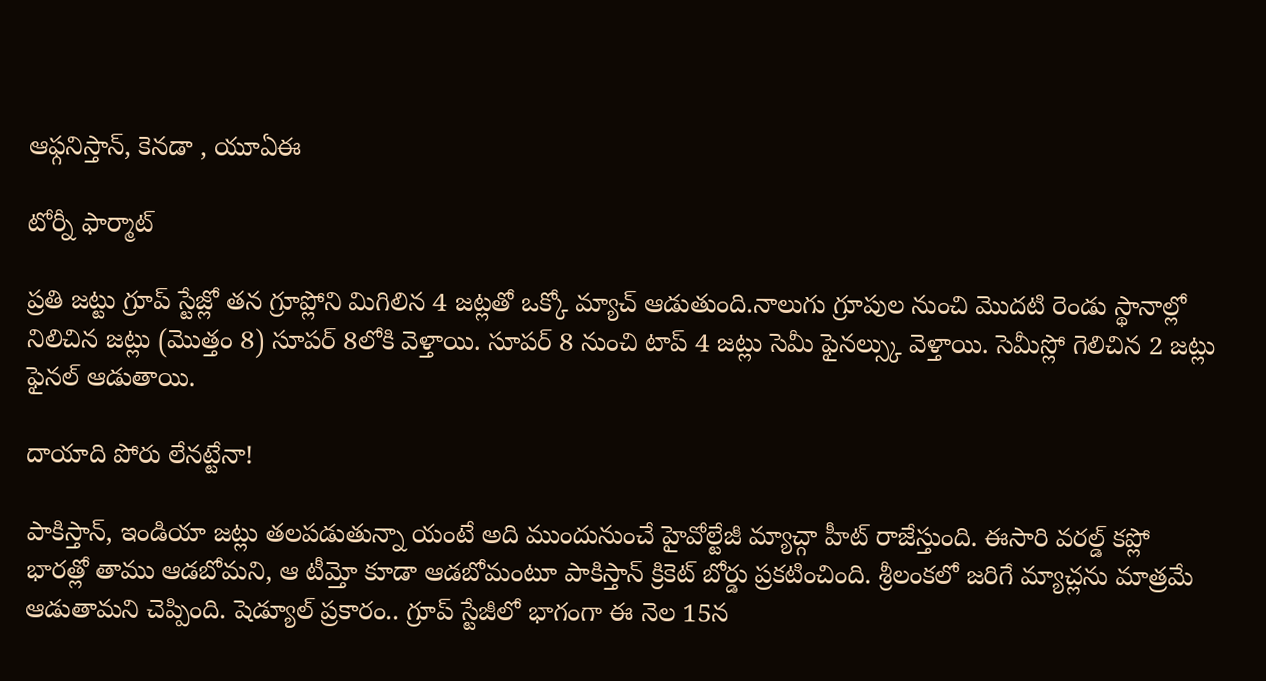ఆఫ్గనిస్తాన్, కెనడా , యూఏఈ

టోర్నీ ఫార్మాట్

ప్రతి జట్టు గ్రూప్ స్టేజ్లో తన గ్రూప్లోని మిగిలిన 4 జట్లతో ఒక్కో మ్యాచ్ ఆడుతుంది.నాలుగు గ్రూపుల నుంచి మొదటి రెండు స్థానాల్లో నిలిచిన జట్లు (మొత్తం 8) సూపర్ 8లోకి వెళ్తాయి. సూపర్ 8 నుంచి టాప్ 4 జట్లు సెమీ ఫైనల్స్కు వెళ్తాయి. సెమీస్లో గెలిచిన 2 జట్లు ఫైనల్ ఆడుతాయి.

దాయాది పోరు లేనట్టేనా!

పాకిస్తాన్, ఇండియా జట్లు తలపడుతున్నా యంటే అది ముందునుంచే హైవోల్టేజీ మ్యాచ్గా హీట్ రాజేస్తుంది. ఈసారి వరల్డ్ కప్లో భారత్లో తాము ఆడబోమని, ఆ టీమ్తో కూడా ఆడబోమంటూ పాకిస్తాన్ క్రికెట్ బోర్డు ప్రకటించింది. శ్రీలంకలో జరిగే మ్యాచ్లను మాత్రమే ఆడుతామని చెప్పింది. షెడ్యూల్ ప్రకారం.. గ్రూప్ స్టేజీలో భాగంగా ఈ నెల 15న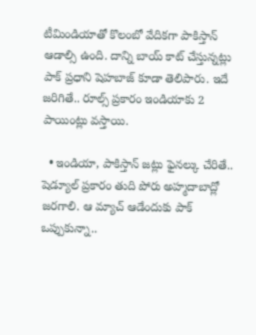టీమిండియాతో కొలంబో వేదికగా పాకిస్తాన్ ఆడాల్సి ఉంది. దాన్ని బాయ్ కాట్ చేస్తున్నట్లు పాక్ ప్రధాని షెహబాజ్ కూడా తెలిపారు. ఇదే జరిగితే.. రూల్స్ ప్రకారం ఇండియాకు 2 పాయింట్లు వస్తాయి.

  • ఇండియా, పాకిస్తాన్ జట్లు ఫైనల్కు చేరితే.. షెడ్యూల్ ప్రకారం తుది పోరు అహ్మదాబాద్లో జరగాలి. ఆ మ్యాచ్ ఆడేందుకు పాక్ ఒప్పుకున్నా..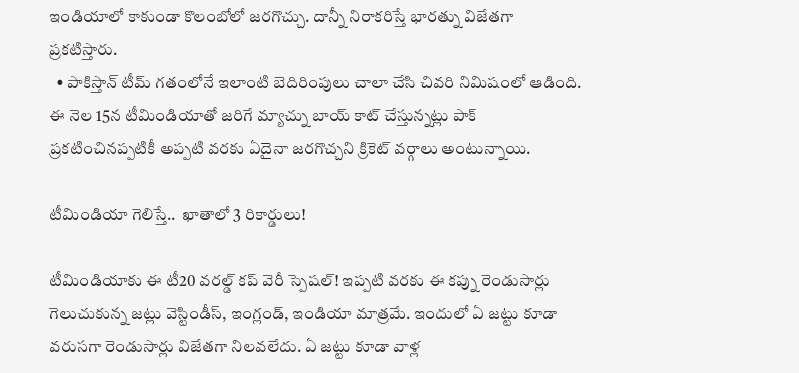ఇండియాలో కాకుండా కొలంబోలో జరగొచ్చు. దాన్నీ నిరాకరిస్తే భారత్ను విజేతగా ప్రకటిస్తారు.
  • పాకిస్తాన్ టీమ్ గతంలోనే ఇలాంటి బెదిరింపులు చాలా చేసి చివరి నిమిషంలో ఆడింది. ఈ నెల 15న టీమిండియాతో జరిగే మ్యాచ్ను బాయ్ కాట్ చేస్తున్నట్లు పాక్ ప్రకటించినప్పటికీ అప్పటి వరకు ఏదైనా జరగొచ్చని క్రికెట్ వర్గాలు అంటున్నాయి.

టీమిండియా గెలిస్తే..  ఖాతాలో 3 రికార్డులు!

టీమిండియాకు ఈ టీ20 వరల్డ్ కప్ వెరీ స్పెషల్! ఇప్పటి వరకు ఈ కప్ను రెండుసార్లు గెలుచుకున్న జట్లు వెస్టిండీస్, ఇంగ్లండ్, ఇండియా మాత్రమే. ఇందులో ఏ జట్టు కూడా వరుసగా రెండుసార్లు విజేతగా నిలవలేదు. ఏ జట్టు కూడా వాళ్ల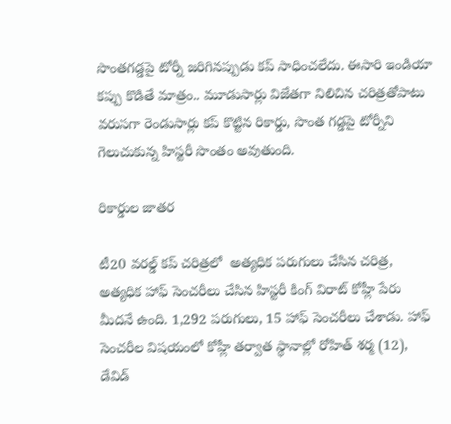సొంతగడ్డపై టోర్నీ జరిగినప్పుడు కప్ సాధించలేదు. ఈసారి ఇండియా కప్పు కొడితే మాత్రం.. మూడుసార్లు విజేతగా నిలిచిన చరిత్రతోపాటు వరుసగా రెండుసార్లు కప్ కొట్టిన రికార్డు, సొంత గడ్డపై టోర్నీని గెలుచుకున్న హిస్టరీ సొంతం అవుతుంది.

రికార్డుల జాతర

టీ20 వరల్డ్ కప్ చరిత్రలో  అత్యధిక పరుగులు చేసిన చరిత్ర, అత్యధిక హాఫ్ సెంచరీలు చేసిన హిస్టరీ కింగ్ విరాట్ కోహ్లీ పేరు మీదనే ఉంది. 1,292 పరుగులు, 15 హాఫ్ సెంచరీలు చేశాడు. హాఫ్ సెంచరీల విషయంలో కోహ్లీ తర్వాత స్థానాల్లో రోహిత్ శర్మ (12), డేవిడ్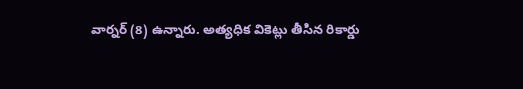వార్నర్ (8) ఉన్నారు. అత్యధిక వికెట్లు తీసిన రికార్డు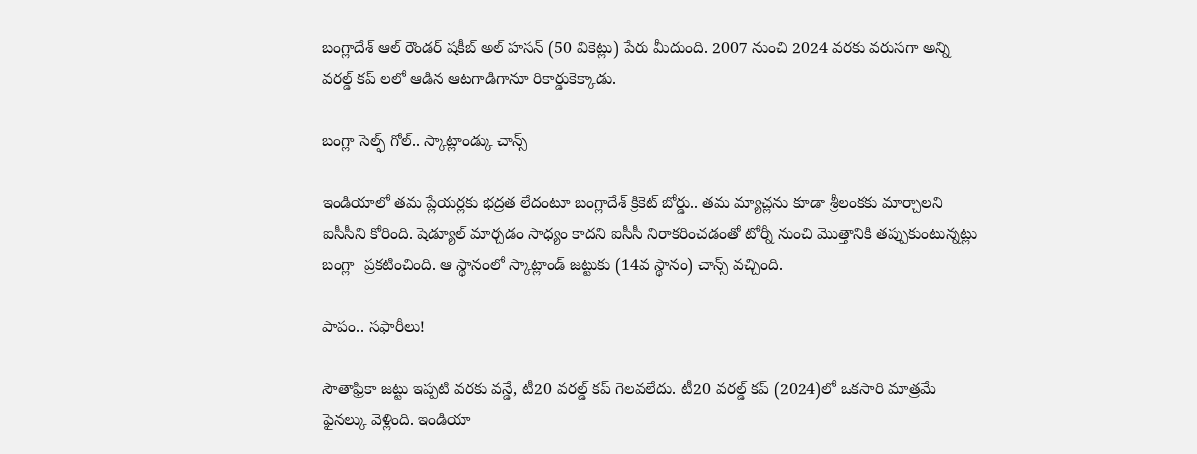బంగ్లాదేశ్ ఆల్ రౌండర్ షకీబ్ అల్ హసన్ (50 వికెట్లు) పేరు మీదుంది. 2007 నుంచి 2024 వరకు వరుసగా అన్ని వరల్డ్ కప్ లలో ఆడిన ఆటగాడిగానూ రికార్డుకెక్కాడు.

బంగ్లా సెల్ఫ్ గోల్.. స్కాట్లాండ్కు చాన్స్

ఇండియాలో తమ ప్లేయర్లకు భద్రత లేదంటూ బంగ్లాదేశ్ క్రికెట్ బోర్డు.. తమ మ్యాచ్లను కూడా శ్రీలంకకు మార్చాలని ఐసీసీని కోరింది. షెడ్యూల్ మార్చడం సాధ్యం కాదని ఐసీసీ నిరాకరించడంతో టోర్నీ నుంచి మొత్తానికి తప్పుకుంటున్నట్లు బంగ్లా  ప్రకటించింది. ఆ స్థానంలో స్కాట్లాండ్ జట్టుకు (14వ స్థానం) చాన్స్ వచ్చింది.

పాపం.. సఫారీలు!

సౌతాఫ్రికా జట్టు ఇప్పటి వరకు వన్డే, టీ20 వరల్డ్ కప్ గెలవలేదు. టీ20 వరల్డ్ కప్ (2024)లో ఒకసారి మాత్రమే ఫైనల్కు వెళ్లింది. ఇండియా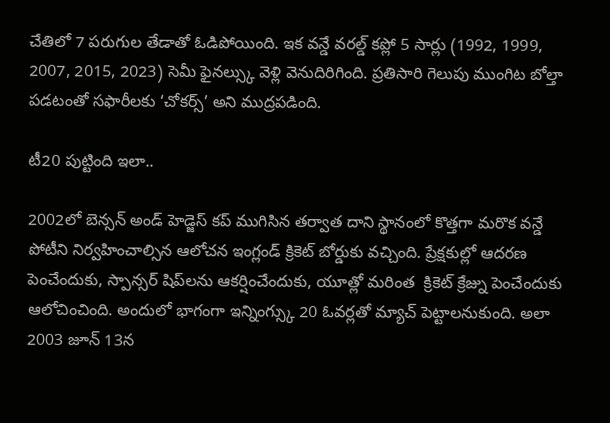చేతిలో 7 పరుగుల తేడాతో ఓడిపోయింది. ఇక వన్డే వరల్డ్ కప్లో 5 సార్లు (1992, 1999, 2007, 2015, 2023) సెమీ ఫైనల్స్కు వెళ్లి వెనుదిరిగింది. ప్రతిసారి గెలుపు ముంగిట బోల్తా పడటంతో సఫారీలకు ‘చోకర్స్’ అని ముద్రపడింది.

టీ20 పుట్టింది ఇలా..

2002లో బెన్సన్ అండ్ హెడ్జెస్ కప్ ముగిసిన తర్వాత దాని స్థానంలో కొత్తగా మరొక వన్డే పోటీని నిర్వహించాల్సిన ఆలోచన ఇంగ్లండ్ క్రికెట్ బోర్డుకు వచ్చింది. ప్రేక్షకుల్లో ఆదరణ పెంచేందుకు, స్పాన్సర్‌ షిప్‌లను ఆకర్షించేందుకు, యూత్లో మరింత  క్రికెట్ క్రేజ్ను పెంచేందుకు ఆలోచించింది. అందులో భాగంగా ఇన్నింగ్స్కు 20 ఓవర్లతో మ్యాచ్ పెట్టాలనుకుంది. అలా 2003 జూన్ 13న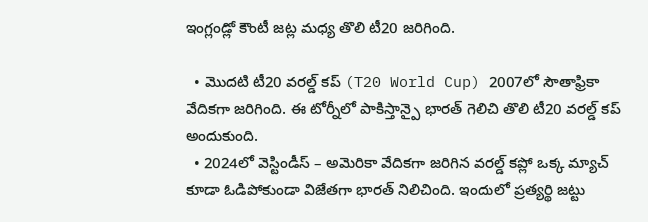ఇంగ్లండ్లో కౌంటీ జట్ల మధ్య తొలి టీ20 జరిగింది.

  • మొదటి టీ20 వరల్డ్ కప్ (T20 World Cup) 2007లో సౌతాఫ్రికా వేదికగా జరిగింది. ఈ టోర్నీలో పాకిస్తాన్పై భారత్ గెలిచి తొలి టీ20 వరల్డ్ కప్ అందుకుంది.
  • 2024లో వెస్టిండీస్ – అమెరికా వేదికగా జరిగిన వరల్డ్ కప్లో ఒక్క మ్యాచ్ కూడా ఓడిపోకుండా విజేతగా భారత్ నిలిచింది. ఇందులో ప్రత్యర్థి జట్టు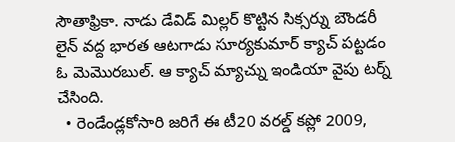సౌతాఫ్రికా. నాడు డేవిడ్ మిల్లర్ కొట్టిన సిక్సర్ను బౌండరీ లైన్ వద్ద భారత ఆటగాడు సూర్యకుమార్ క్యాచ్ పట్టడం ఓ మెమొరబుల్. ఆ క్యాచ్ మ్యాచ్ను ఇండియా వైపు టర్న్ చేసింది.
  • రెండేండ్లకోసారి జరిగే ఈ టీ20 వరల్డ్ కప్లో 2009,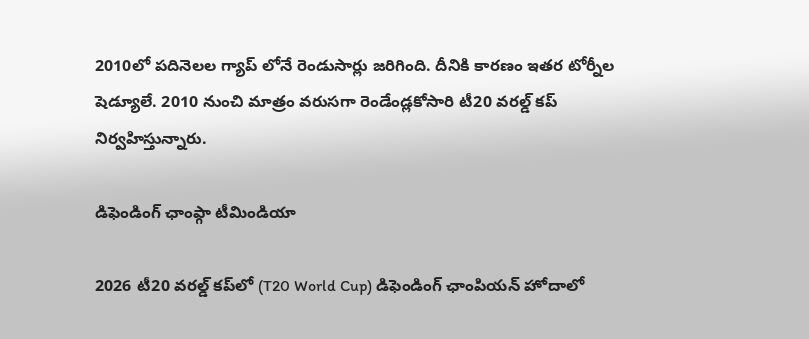2010లో పదినెలల గ్యాప్ లోనే రెండుసార్లు జరిగింది. దీనికి కారణం ఇతర టోర్నీల షెడ్యూలే. 2010 నుంచి మాత్రం వరుసగా రెండేండ్లకోసారి టీ20 వరల్డ్ కప్ నిర్వహిస్తున్నారు.

డిఫెండింగ్ ఛాంప్గా టీమిండియా

2026 టీ20 వరల్డ్ కప్‌లో (T20 World Cup) డిఫెండింగ్ ఛాంపియన్ హోదాలో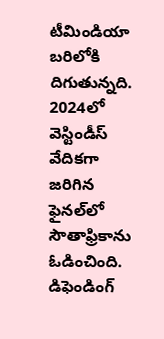టీమిండియా బరిలోకి దిగుతున్నది. 2024లో వెస్టిండీస్ వేదికగా జరిగిన ఫైనల్‌లో సౌతాఫ్రికాను ఓడించింది. డిఫెండింగ్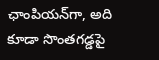ఛాంపియన్‌గా, అది కూడా సొంతగడ్డపై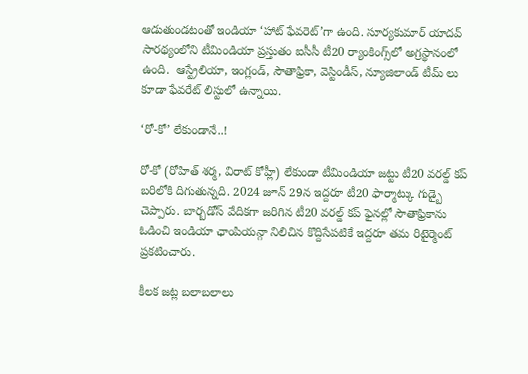ఆడుతుండటంతో ఇండియా ‘హాట్ ఫేవరెట్’గా ఉంది. సూర్యకుమార్ యాదవ్ సారథ్యంలోని టీమిండియా ప్రస్తుతం ఐసీసీ టీ20 ర్యాంకింగ్స్‌లో అగ్రస్థానంలో ఉంది.  ఆస్ట్రేలియా, ఇంగ్లండ్, సౌతాఫ్రికా, వెస్టిండీస్, న్యూజిలాండ్ టీమ్ లు కూడా ఫేవరేట్ లిస్టులో ఉన్నాయి.

‘రో-కో’ లేకుండానే..!

రో-కో (రోహిత్ శర్మ, విరాట్ కోహ్లీ) లేకుండా టీమిండియా జట్టు టీ20 వరల్డ్ కప్ బరిలోకి దిగుతున్నది. 2024 జూన్ 29న ఇద్దరూ టీ20 ఫార్మాట్కు గుడ్బై చెప్పారు. బార్బడోస్ వేదికగా జరిగిన టీ20 వరల్డ్ కప్ ఫైనల్లో సౌతాఫ్రికాను ఓడించి ఇండియా ఛాంపియన్గా నిలిచిన కొద్దిసేపటికే ఇద్దరూ తమ రిటైర్మెంట్ ప్రకటించారు.

కీలక జట్ల బలాబలాలు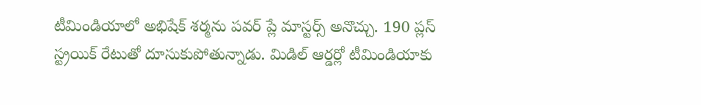టీమిండియాలో అభిషేక్ శర్మను పవర్ ప్లే మాస్టర్స్ అనొచ్చు. 190 ప్లస్ స్ట్రయిక్ రేటుతో దూసుకుపోతున్నాడు. మిడిల్ ఆర్డర్లో టీమిండియాకు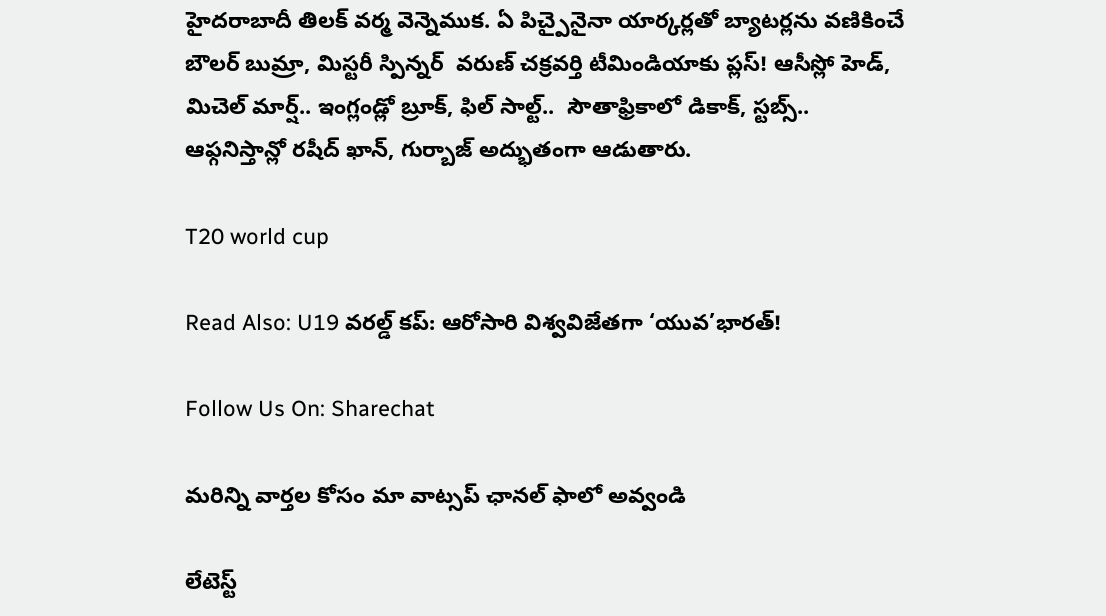హైదరాబాదీ తిలక్ వర్మ వెన్నెముక. ఏ పిచ్పైనైనా యార్కర్లతో బ్యాటర్లను వణికించే  బౌలర్ బుమ్రా, మిస్టరీ స్పిన్నర్  వరుణ్ చక్రవర్తి టీమిండియాకు ప్లస్! ఆసీస్లో హెడ్, మిచెల్ మార్ష్.. ఇంగ్లండ్లో బ్రూక్, ఫిల్ సాల్ట్..  సౌతాఫ్రికాలో డికాక్, స్టబ్స్..  ఆఫ్గనిస్తాన్లో రషీద్ ఖాన్, గుర్బాజ్ అద్భుతంగా ఆడుతారు.

T20 world cup

Read Also: U19 వరల్డ్ కప్: ఆరోసారి విశ్వవిజేతగా ‘యువ’భారత్!

Follow Us On: Sharechat

మ‌రిన్ని వార్త‌ల కోసం మా వాట్స‌ప్ ఛాన‌ల్ ఫాలో అవ్వండి

లేటెస్ట్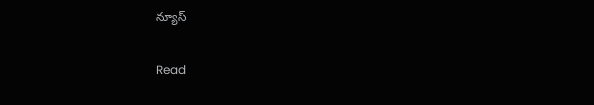న్యూస్‌

Read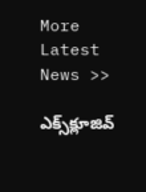More Latest News >>

ఎక్స్‌క్లూజివ్‌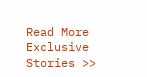Read More Exclusive Stories >>